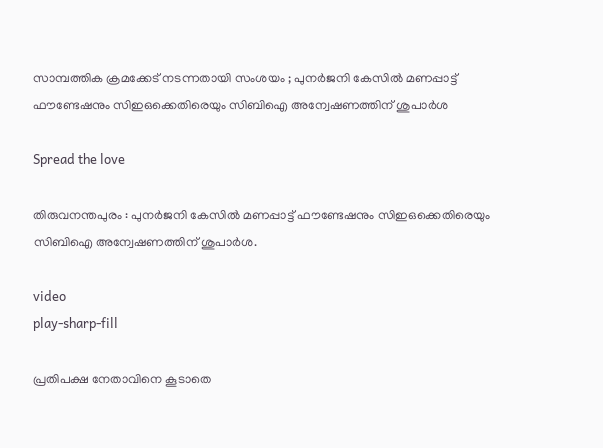സാമ്പത്തിക ക്രമക്കേട് നടന്നതായി സംശയം ; പുനര്‍ജനി കേസില്‍ മണപ്പാട്ട് ഫൗണ്ടേഷനും സിഇഒക്കെതിരെയും സിബിഐ അന്വേഷണത്തിന് ശുപാർശ

Spread the love

തിരുവനന്തപുരം : പുനര്‍ജനി കേസില്‍ മണപ്പാട്ട് ഫൗണ്ടേഷനും സിഇഒക്കെതിരെയും സിബിഐ അന്വേഷണത്തിന് ശുപാർശ.

video
play-sharp-fill

പ്രതിപക്ഷ നേതാവിനെ കൂടാതെ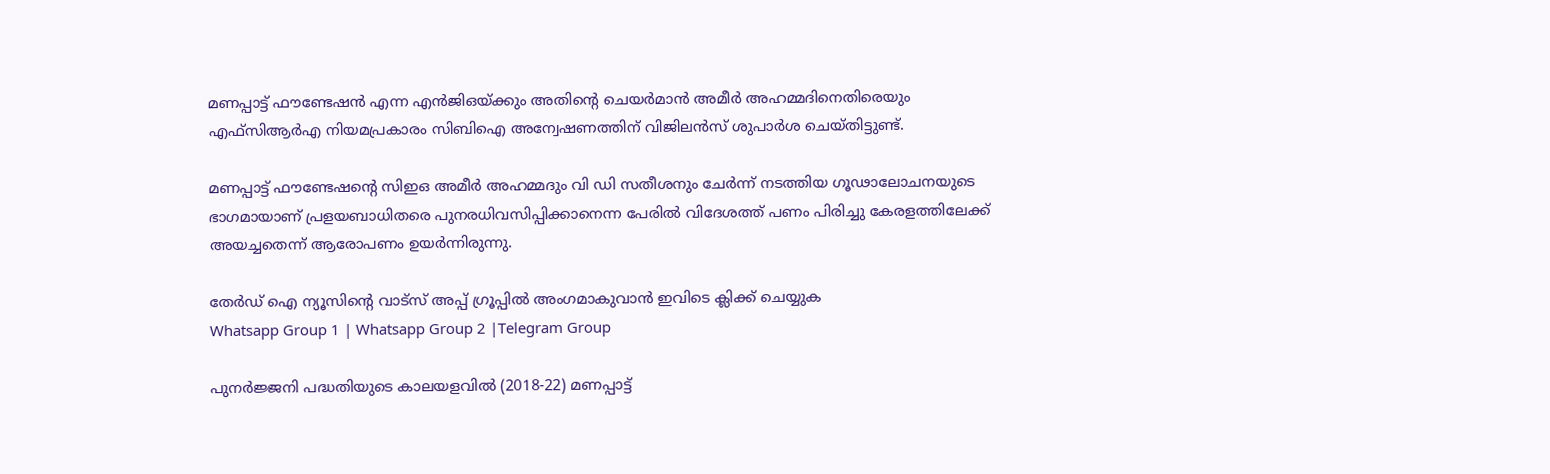മണപ്പാട്ട് ഫൗണ്ടേഷൻ എന്ന എൻജിഒയ്ക്കും അതിന്റെ ചെയർമാൻ അമീർ അഹമ്മദിനെതിരെയും എഫ്‌സിആർഎ നിയമപ്രകാരം സിബിഐ അന്വേഷണത്തിന് വിജിലൻസ് ശുപാർശ ചെയ്തിട്ടുണ്ട്.

മണപ്പാട്ട് ഫൗണ്ടേഷന്റെ സിഇഒ അമീർ അഹമ്മദും വി ഡി സതീശനും ചേർന്ന് നടത്തിയ ഗൂഢാലോചനയുടെ ഭാഗമായാണ് പ്രളയബാധിതരെ പുനരധിവസിപ്പിക്കാനെന്ന പേരില്‍ വിദേശത്ത് പണം പിരിച്ചു കേരളത്തിലേക്ക് അയച്ചതെന്ന് ആരോപണം ഉയർന്നിരുന്നു.

തേർഡ് ഐ ന്യൂസിന്റെ വാട്സ് അപ്പ് ഗ്രൂപ്പിൽ അംഗമാകുവാൻ ഇവിടെ ക്ലിക്ക് ചെയ്യുക
Whatsapp Group 1 | Whatsapp Group 2 |Telegram Group

പുനർജ്ജനി പദ്ധതിയുടെ കാലയളവില്‍ (2018-22) മണപ്പാട്ട്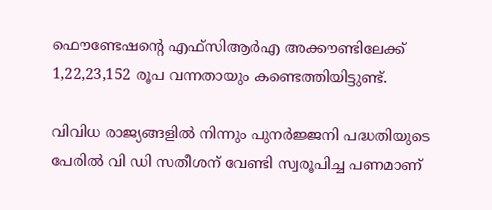ഫൌണ്ടേഷന്റെ എഫ്‌സിആർഎ അക്കൗണ്ടിലേക്ക് 1,22,23,152 രൂപ വന്നതായും കണ്ടെത്തിയിട്ടുണ്ട്.

വിവിധ രാജ്യങ്ങളില്‍ നിന്നും പുനർജ്ജനി പദ്ധതിയുടെ പേരില്‍ വി ഡി സതീശന് വേണ്ടി സ്വരൂപിച്ച പണമാണ്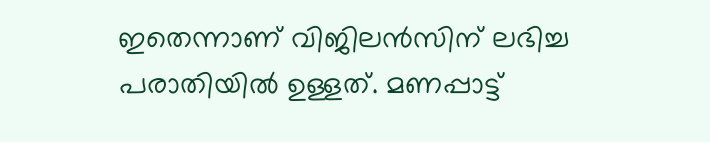ഇതെന്നാണ് വിജിലൻസിന് ലഭിച്ച പരാതിയില്‍ ഉള്ളത്. മണപ്പാട്ട്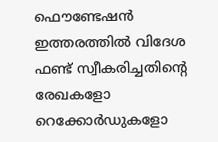ഫൌണ്ടേഷൻ ഇത്തരത്തില്‍ വിദേശ ഫണ്ട് സ്വീകരിച്ചതിന്റെ രേഖകളോ റെക്കോര്‍ഡുകളോ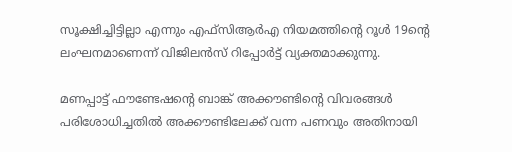സൂക്ഷിച്ചിട്ടില്ലാ എന്നും എഫ്‌സിആർഎ നിയമത്തിന്റെ റൂള്‍ 19ന്റെ ലംഘനമാണെന്ന് വിജിലൻസ് റിപ്പോർട്ട് വ്യക്തമാക്കുന്നു.

മണപ്പാട്ട് ഫൗണ്ടേഷന്റെ ബാങ്ക് അക്കൗണ്ടിന്റെ വിവരങ്ങള്‍ പരിശോധിച്ചതില്‍ അക്കൗണ്ടിലേക്ക് വന്ന പണവും അതിനായി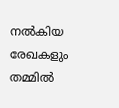നല്‍കിയ രേഖകളും തമ്മില്‍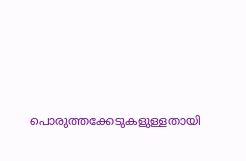പൊരുത്തക്കേടുകളുള്ളതായി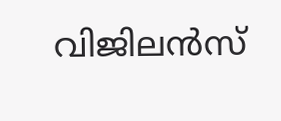വിജിലൻസ്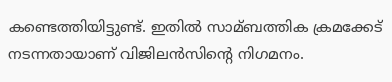കണ്ടെത്തിയിട്ടുണ്ട്. ഇതില്‍ സാമ്ബത്തിക ക്രമക്കേട് നടന്നതായാണ് വിജിലൻസിന്റെ നിഗമനം.